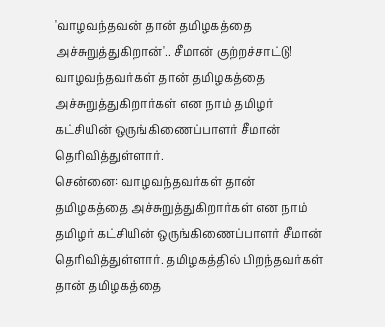'வாழவந்தவன் தான் தமிழகத்தை அச்சுறுத்துகிறான்'.. சீமான் குற்றச்சாட்டு!
வாழவந்தவர்கள் தான் தமிழகத்தை அச்சுறுத்துகிறார்கள் என நாம் தமிழர் கட்சியின் ஒருங்கிணைப்பாளர் சீமான் தெரிவித்துள்ளார்.
சென்னை: வாழவந்தவர்கள் தான் தமிழகத்தை அச்சுறுத்துகிறார்கள் என நாம் தமிழர் கட்சியின் ஒருங்கிணைப்பாளர் சீமான் தெரிவித்துள்ளார். தமிழகத்தில் பிறந்தவர்கள் தான் தமிழகத்தை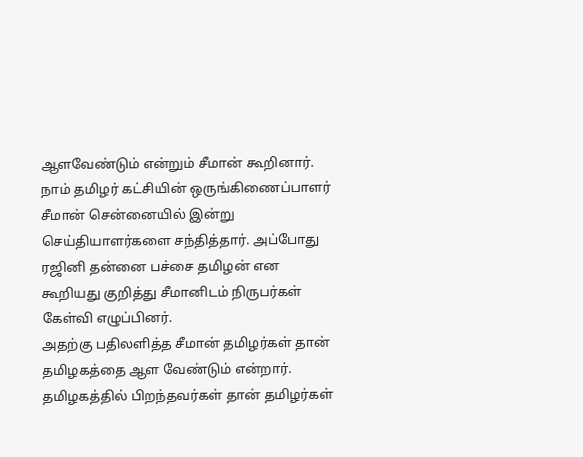ஆளவேண்டும் என்றும் சீமான் கூறினார்.
நாம் தமிழர் கட்சியின் ஒருங்கிணைப்பாளர் சீமான் சென்னையில் இன்று செய்தியாளர்களை சந்தித்தார். அப்போது ரஜினி தன்னை பச்சை தமிழன் என கூறியது குறித்து சீமானிடம் நிருபர்கள் கேள்வி எழுப்பினர்.
அதற்கு பதிலளித்த சீமான் தமிழர்கள் தான் தமிழகத்தை ஆள வேண்டும் என்றார். தமிழகத்தில் பிறந்தவர்கள் தான் தமிழர்கள்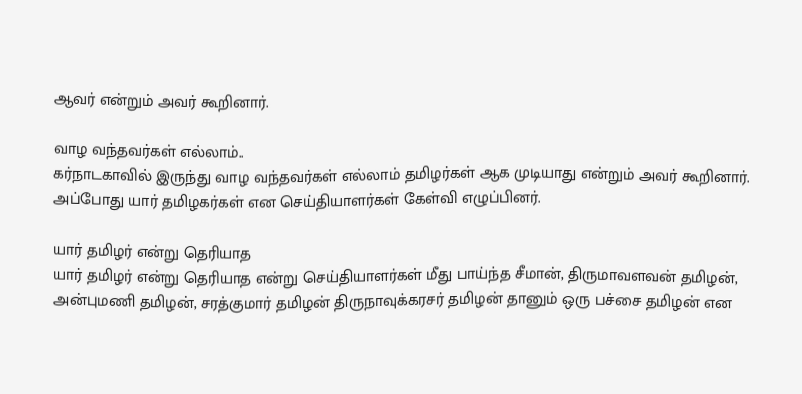ஆவர் என்றும் அவர் கூறினார்.

வாழ வந்தவர்கள் எல்லாம்..
கர்நாடகாவில் இருந்து வாழ வந்தவர்கள் எல்லாம் தமிழர்கள் ஆக முடியாது என்றும் அவர் கூறினார். அப்போது யார் தமிழகர்கள் என செய்தியாளர்கள் கேள்வி எழுப்பினர்.

யார் தமிழர் என்று தெரியாத
யார் தமிழர் என்று தெரியாத என்று செய்தியாளர்கள் மீது பாய்ந்த சீமான், திருமாவளவன் தமிழன், அன்புமணி தமிழன், சரத்குமார் தமிழன் திருநாவுக்கரசர் தமிழன் தானும் ஒரு பச்சை தமிழன் என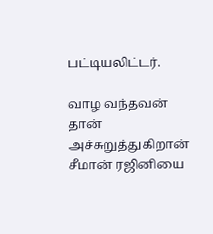பட்டியலிட்டர்.

வாழ வந்தவன் தான் அச்சுறுத்துகிறான்
சீமான் ரஜினியை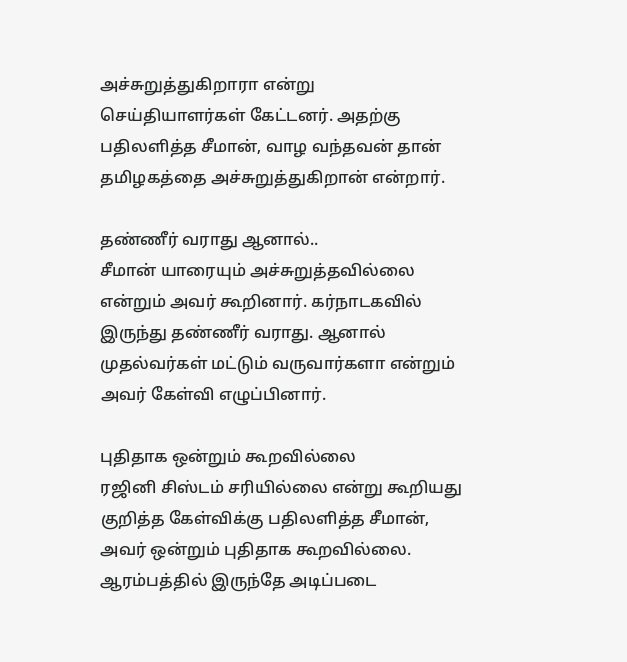அச்சுறுத்துகிறாரா என்று செய்தியாளர்கள் கேட்டனர். அதற்கு பதிலளித்த சீமான், வாழ வந்தவன் தான் தமிழகத்தை அச்சுறுத்துகிறான் என்றார்.

தண்ணீர் வராது ஆனால்..
சீமான் யாரையும் அச்சுறுத்தவில்லை என்றும் அவர் கூறினார். கர்நாடகவில் இருந்து தண்ணீர் வராது. ஆனால் முதல்வர்கள் மட்டும் வருவார்களா என்றும் அவர் கேள்வி எழுப்பினார்.

புதிதாக ஒன்றும் கூறவில்லை
ரஜினி சிஸ்டம் சரியில்லை என்று கூறியது குறித்த கேள்விக்கு பதிலளித்த சீமான், அவர் ஒன்றும் புதிதாக கூறவில்லை. ஆரம்பத்தில் இருந்தே அடிப்படை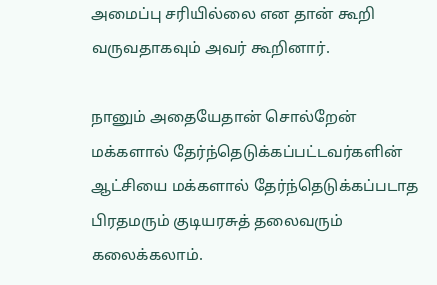அமைப்பு சரியில்லை என தான் கூறி வருவதாகவும் அவர் கூறினார்.

நானும் அதையேதான் சொல்றேன்
மக்களால் தேர்ந்தெடுக்கப்பட்டவர்களின் ஆட்சியை மக்களால் தேர்ந்தெடுக்கப்படாத பிரதமரும் குடியரசுத் தலைவரும் கலைக்கலாம்.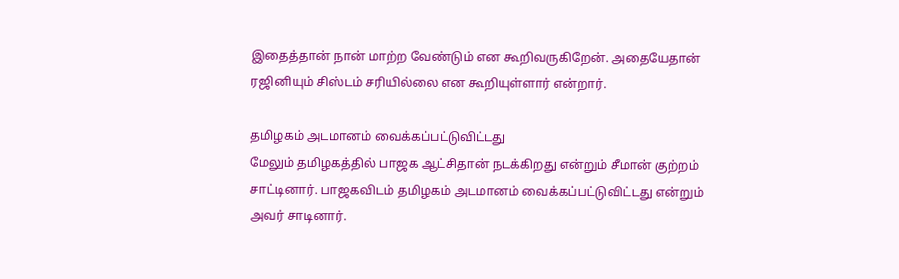இதைத்தான் நான் மாற்ற வேண்டும் என கூறிவருகிறேன். அதையேதான் ரஜினியும் சிஸ்டம் சரியில்லை என கூறியுள்ளார் என்றார்.

தமிழகம் அடமானம் வைக்கப்பட்டுவிட்டது
மேலும் தமிழகத்தில் பாஜக ஆட்சிதான் நடக்கிறது என்றும் சீமான் குற்றம் சாட்டினார். பாஜகவிடம் தமிழகம் அடமானம் வைக்கப்பட்டுவிட்டது என்றும் அவர் சாடினார்.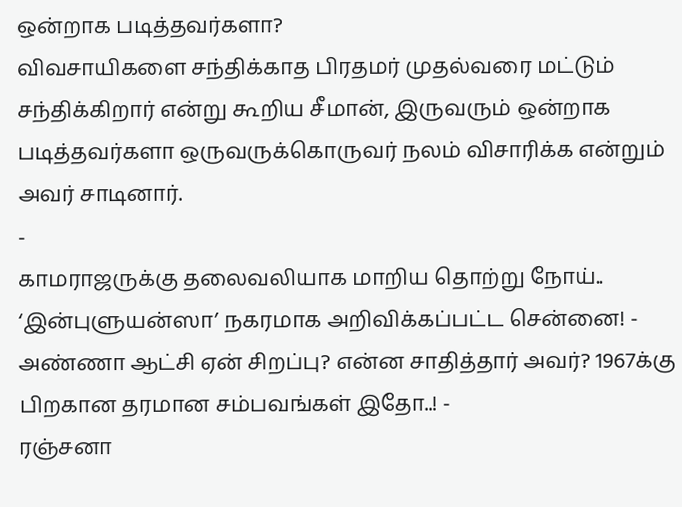ஒன்றாக படித்தவர்களா?
விவசாயிகளை சந்திக்காத பிரதமர் முதல்வரை மட்டும் சந்திக்கிறார் என்று கூறிய சீமான், இருவரும் ஒன்றாக படித்தவர்களா ஒருவருக்கொருவர் நலம் விசாரிக்க என்றும் அவர் சாடினார்.
-
காமராஜருக்கு தலைவலியாக மாறிய தொற்று நோய்.. ‘இன்புளுயன்ஸா’ நகரமாக அறிவிக்கப்பட்ட சென்னை! -
அண்ணா ஆட்சி ஏன் சிறப்பு? என்ன சாதித்தார் அவர்? 1967க்கு பிறகான தரமான சம்பவங்கள் இதோ..! -
ரஞ்சனா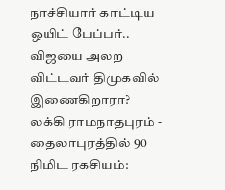நாச்சியார் காட்டிய ஒயிட் பேப்பர்.. விஜயை அலற விட்டவர் திமுகவில் இணைகிறாரா? லக்கி ராமநாதபுரம் -
தைலாபுரத்தில் 90 நிமிட ரகசியம்: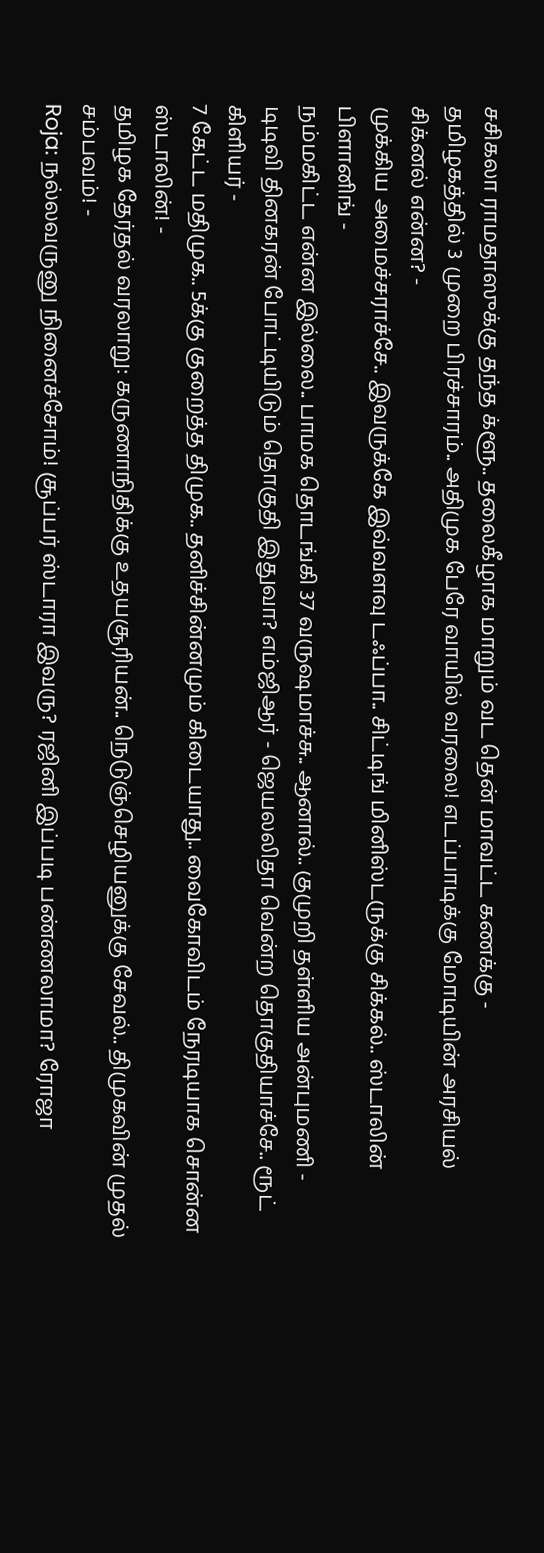சசிகலா ராமதாஸுக்கு தந்த க்ளூ.. தலைகீழாக மாறும் வட தென் மாவட்ட கணக்கு -
தமிழகத்தில் 3 முறை பிரச்சாரம்.. அதிமுக பேரே வாயில் வரலை! எடப்பாடிக்கு மோடியின் அரசியல் சிக்னல் என்ன? -
முக்கிய அமைச்சராச்சே.. இவருக்கே இவ்வளவு டஃப்பா.. சிட்டிங் மினிஸ்டருக்கு சிக்கல்.. ஸ்டாலின் பிளானிங் -
நம்மகிட்ட என்ன இல்லை.. பாமக தொடங்கி 37 வருஷமாச்சு.. ஆனால்.. குமுறி தள்ளிய அன்புமணி -
டிடிவி தினகரன் போட்டியிடும் தொகுதி இதுவா? எம்ஜிஆர் - ஜெயலலிதா வென்ற தொகுதியாச்சே.. ரூட் கிளியர் -
7 கேட்ட மதிமுக.. 5க்கு குறைத்த திமுக.. தனிச்சின்னமும் கிடையாது.. வைகோவிடம் நேரடியாக சொன்ன ஸ்டாலின்! -
தமிழக தேர்தல் வரலாறு: கருணாநிதிக்கு உதயசூரியன்.. நெடுஞ்செழியனுக்கு சேவல்.. திமுகவின் முதல் சம்பவம்! -
Roja: நல்லவருனு நினைச்சோம்! சூப்பர் ஸ்டாரா இவரு? ரஜினி இப்படி பண்ணலாமா? ரோஜா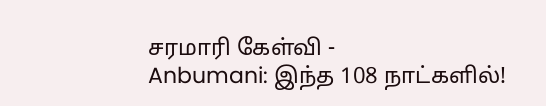சரமாரி கேள்வி -
Anbumani: இந்த 108 நாட்களில்!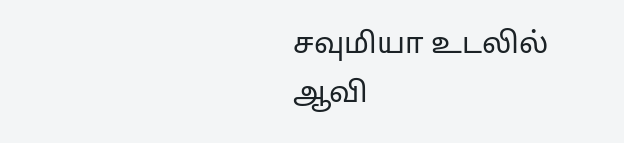சவுமியா உடலில் ஆவி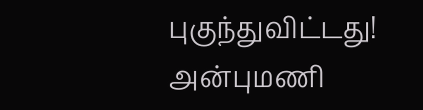புகுந்துவிட்டது! அன்புமணி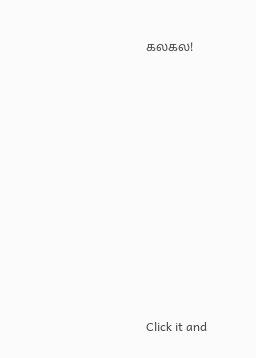கலகல!












Click it and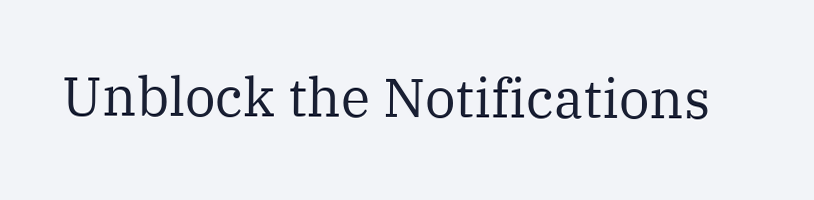Unblock the Notifications